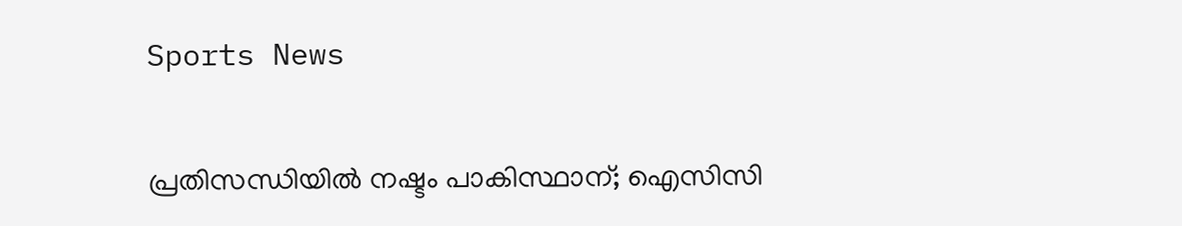Sports News

പ്രതിസന്ധിയില്‍ നഷ്ടം പാകിസ്ഥാന്; ഐസിസി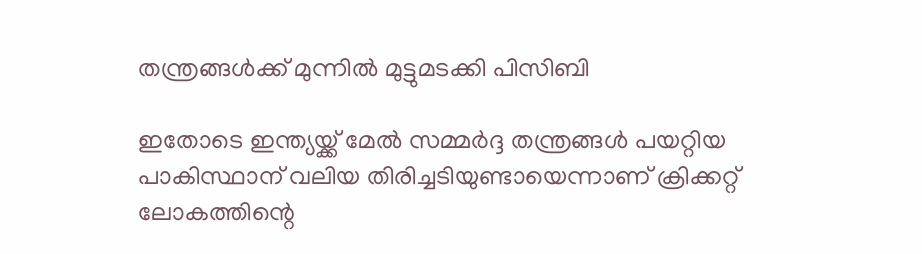തന്ത്രങ്ങള്‍ക്ക് മുന്നില്‍ മുട്ടുമടക്കി പിസിബി

ഇതോടെ ഇന്ത്യയ്ക്ക് മേല്‍ സമ്മര്‍ദ്ദ തന്ത്രങ്ങള്‍ പയറ്റിയ പാകിസ്ഥാന് വലിയ തിരിച്ചടിയുണ്ടായെന്നാണ് ക്രിക്കറ്റ് ലോകത്തിന്റെ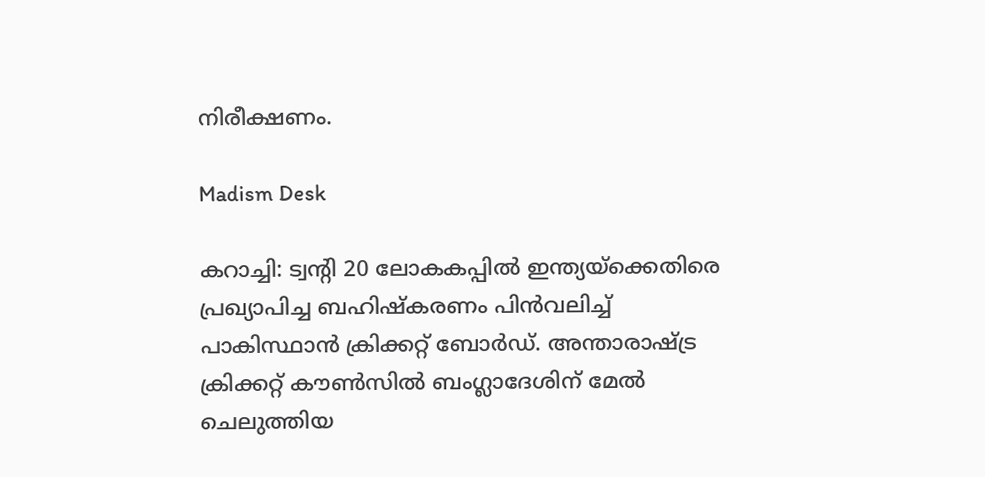നിരീക്ഷണം.

Madism Desk

കറാച്ചി: ട്വന്റി 20 ലോകകപ്പില്‍ ഇന്ത്യയ്‌ക്കെതിരെ പ്രഖ്യാപിച്ച ബഹിഷ്‌കരണം പിന്‍വലിച്ച് പാകിസ്ഥാന്‍ ക്രിക്കറ്റ് ബോര്‍ഡ്. അന്താരാഷ്ട്ര ക്രിക്കറ്റ് കൗണ്‍സില്‍ ബംഗ്ലാദേശിന് മേല്‍ ചെലുത്തിയ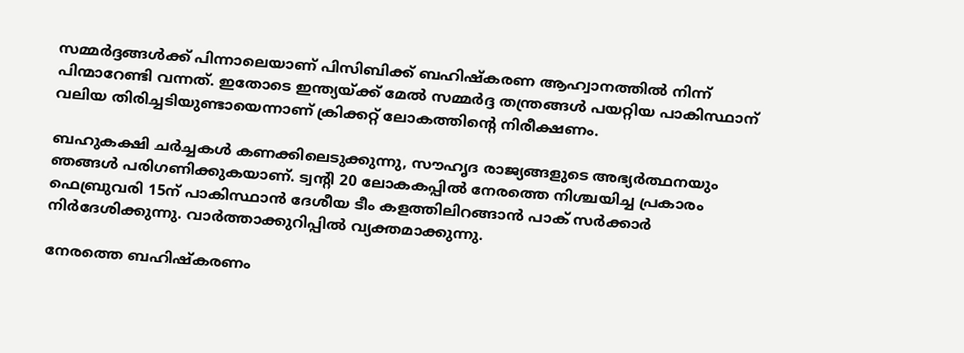സമ്മര്‍ദ്ദങ്ങള്‍ക്ക് പിന്നാലെയാണ് പിസിബിക്ക് ബഹിഷ്‌കരണ ആഹ്വാനത്തില്‍ നിന്ന് പിന്മാറേണ്ടി വന്നത്. ഇതോടെ ഇന്ത്യയ്ക്ക് മേല്‍ സമ്മര്‍ദ്ദ തന്ത്രങ്ങള്‍ പയറ്റിയ പാകിസ്ഥാന് വലിയ തിരിച്ചടിയുണ്ടായെന്നാണ് ക്രിക്കറ്റ് ലോകത്തിന്റെ നിരീക്ഷണം.

ബഹുകക്ഷി ചര്‍ച്ചകള്‍ കണക്കിലെടുക്കുന്നു, സൗഹൃദ രാജ്യങ്ങളുടെ അഭ്യര്‍ത്ഥനയും ഞങ്ങള്‍ പരിഗണിക്കുകയാണ്. ട്വന്റി 20 ലോകകപ്പില്‍ നേരത്തെ നിശ്ചയിച്ച പ്രകാരം ഫെബ്രുവരി 15ന് പാകിസ്ഥാന്‍ ദേശീയ ടീം കളത്തിലിറങ്ങാന്‍ പാക് സര്‍ക്കാര്‍ നിര്‍ദേശിക്കുന്നു. വാര്‍ത്താക്കുറിപ്പില്‍ വ്യക്തമാക്കുന്നു.

നേരത്തെ ബഹിഷ്‌കരണം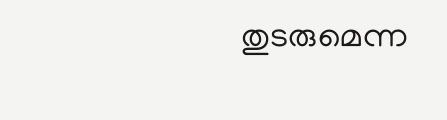തുടരുമെന്ന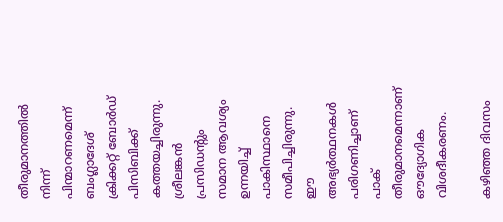തീരുമാനത്തില്‍ നിന്ന് പിന്മാറണമെന്ന് ബംഗ്ലാദേശ് ക്രിക്കറ്റ് ബോര്‍ഡ് പിസിബിക്ക് കത്തയച്ചിരുന്നു. ശ്രീലങ്കന്‍ പ്രസിഡന്റും സമാന ആവശ്യം ഉന്നയിച്ച് പാകിസ്ഥാനെ സമീപിച്ചിരുന്നു. ഈ അഭ്യര്‍ത്ഥനകള്‍ പരിഗണിച്ചാണ് പാക് തീരുമാനമെന്നാണ് ഔദ്യോഗിക വിശദീകരണം.

കഴി‍ഞ്ഞ ദിവസം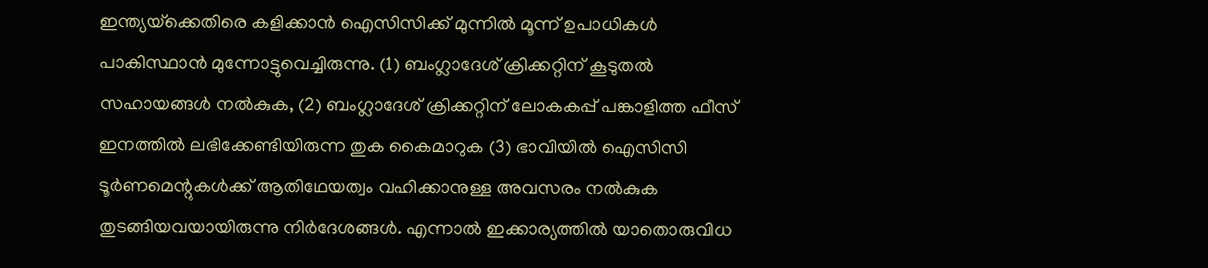ഇന്ത്യയ്‌ക്കെതിരെ കളിക്കാൻ ഐസിസിക്ക് മുന്നിൽ മൂന്ന് ഉപാധികൾ പാകിസ്ഥാൻ മുന്നോട്ടുവെച്ചിരുന്നു. (1) ബംഗ്ലാദേശ് ക്രിക്കറ്റിന് കൂടുതൽ സഹായങ്ങൾ നൽകുക, (2) ബംഗ്ലാദേശ് ക്രിക്കറ്റിന് ലോകകപ്പ് പങ്കാളിത്ത ഫീസ് ഇനത്തിൽ ലഭിക്കേണ്ടിയിരുന്ന തുക കൈമാറുക (3) ഭാവിയിൽ ഐസിസി ടൂർണമെന്റുകൾക്ക് ആതിഥേയത്വം വഹിക്കാനുള്ള അവസരം നൽകുക തുടങ്ങിയവയായിരുന്നു നിർദേശങ്ങൾ. എന്നാൽ ഇക്കാര്യത്തിൽ യാതൊരുവിധ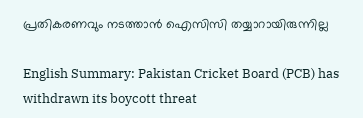പ്രതികരണവും നടത്താൻ ഐസിസി തയ്യാറായിരുന്നില്ല

English Summary: Pakistan Cricket Board (PCB) has withdrawn its boycott threat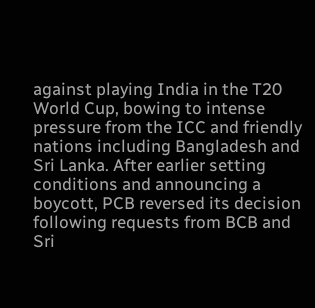against playing India in the T20 World Cup, bowing to intense pressure from the ICC and friendly nations including Bangladesh and Sri Lanka. After earlier setting conditions and announcing a boycott, PCB reversed its decision following requests from BCB and Sri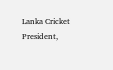Lanka Cricket President,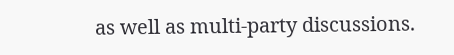as well as multi-party discussions.